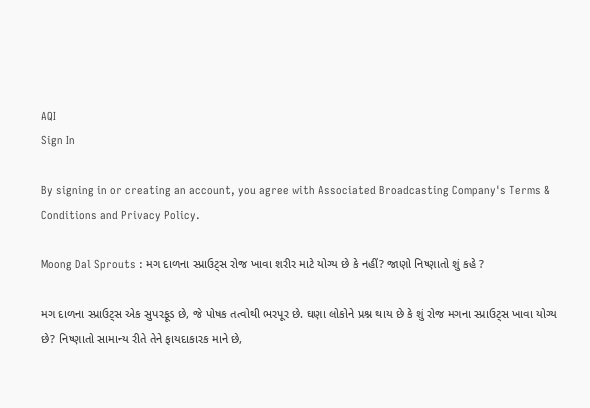AQI
Sign In

By signing in or creating an account, you agree with Associated Broadcasting Company's Terms & Conditions and Privacy Policy.

Moong Dal Sprouts : મગ દાળના સ્પ્રાઉટ્સ રોજ ખાવા શરીર માટે યોગ્ય છે કે નહીં? જાણો નિષ્ણાતો શું કહે ?

મગ દાળના સ્પ્રાઉટ્સ એક સુપરફૂડ છે, જે પોષક તત્વોથી ભરપૂર છે. ઘણા લોકોને પ્રશ્ન થાય છે કે શું રોજ મગના સ્પ્રાઉટ્સ ખાવા યોગ્ય છે? નિષ્ણાતો સામાન્ય રીતે તેને ફાયદાકારક માને છે,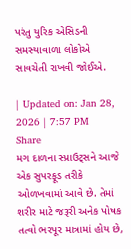પરંતુ યુરિક એસિડની સમસ્યાવાળા લોકોએ સાવચેતી રાખવી જોઈએ.

| Updated on: Jan 28, 2026 | 7:57 PM
Share
મગ દાળના સ્પ્રાઉટ્સને આજે એક સુપરફૂડ તરીકે ઓળખવામાં આવે છે. તેમાં શરીર માટે જરૂરી અનેક પોષક તત્વો ભરપૂર માત્રામાં હોય છે,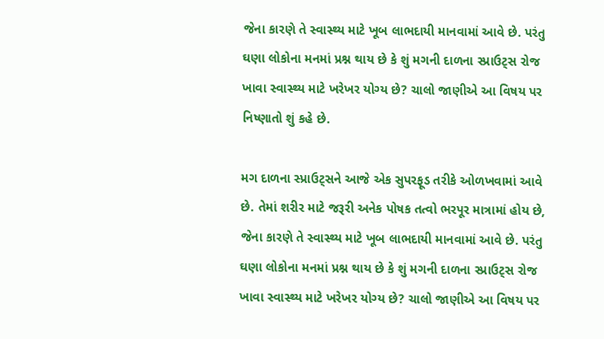જેના કારણે તે સ્વાસ્થ્ય માટે ખૂબ લાભદાયી માનવામાં આવે છે. પરંતુ ઘણા લોકોના મનમાં પ્રશ્ન થાય છે કે શું મગની દાળના સ્પ્રાઉટ્સ રોજ ખાવા સ્વાસ્થ્ય માટે ખરેખર યોગ્ય છે? ચાલો જાણીએ આ વિષય પર નિષ્ણાતો શું કહે છે.

મગ દાળના સ્પ્રાઉટ્સને આજે એક સુપરફૂડ તરીકે ઓળખવામાં આવે છે. તેમાં શરીર માટે જરૂરી અનેક પોષક તત્વો ભરપૂર માત્રામાં હોય છે, જેના કારણે તે સ્વાસ્થ્ય માટે ખૂબ લાભદાયી માનવામાં આવે છે. પરંતુ ઘણા લોકોના મનમાં પ્રશ્ન થાય છે કે શું મગની દાળના સ્પ્રાઉટ્સ રોજ ખાવા સ્વાસ્થ્ય માટે ખરેખર યોગ્ય છે? ચાલો જાણીએ આ વિષય પર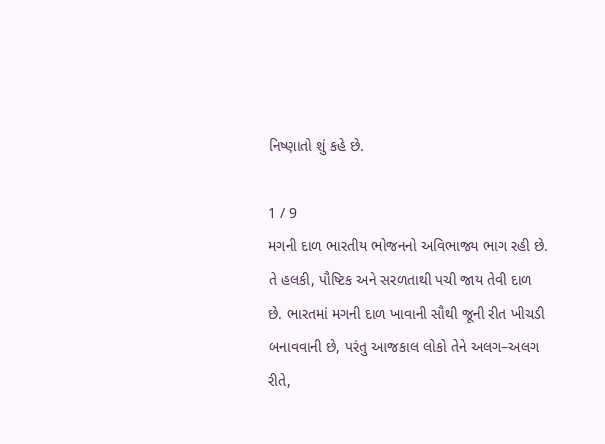નિષ્ણાતો શું કહે છે.

1 / 9
મગની દાળ ભારતીય ભોજનનો અવિભાજ્ય ભાગ રહી છે. તે હલકી, પૌષ્ટિક અને સરળતાથી પચી જાય તેવી દાળ છે. ભારતમાં મગની દાળ ખાવાની સૌથી જૂની રીત ખીચડી બનાવવાની છે, પરંતુ આજકાલ લોકો તેને અલગ–અલગ રીતે,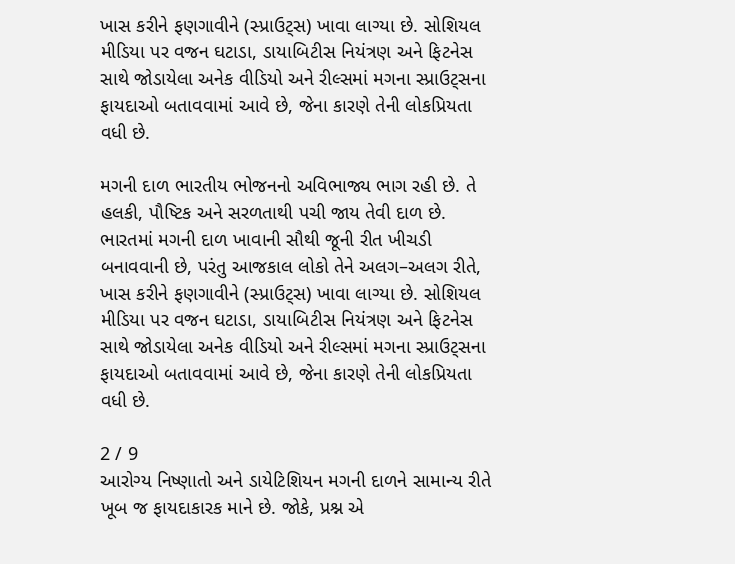ખાસ કરીને ફણગાવીને (સ્પ્રાઉટ્સ) ખાવા લાગ્યા છે. સોશિયલ મીડિયા પર વજન ઘટાડા, ડાયાબિટીસ નિયંત્રણ અને ફિટનેસ સાથે જોડાયેલા અનેક વીડિયો અને રીલ્સમાં મગના સ્પ્રાઉટ્સના ફાયદાઓ બતાવવામાં આવે છે, જેના કારણે તેની લોકપ્રિયતા વધી છે.

મગની દાળ ભારતીય ભોજનનો અવિભાજ્ય ભાગ રહી છે. તે હલકી, પૌષ્ટિક અને સરળતાથી પચી જાય તેવી દાળ છે. ભારતમાં મગની દાળ ખાવાની સૌથી જૂની રીત ખીચડી બનાવવાની છે, પરંતુ આજકાલ લોકો તેને અલગ–અલગ રીતે, ખાસ કરીને ફણગાવીને (સ્પ્રાઉટ્સ) ખાવા લાગ્યા છે. સોશિયલ મીડિયા પર વજન ઘટાડા, ડાયાબિટીસ નિયંત્રણ અને ફિટનેસ સાથે જોડાયેલા અનેક વીડિયો અને રીલ્સમાં મગના સ્પ્રાઉટ્સના ફાયદાઓ બતાવવામાં આવે છે, જેના કારણે તેની લોકપ્રિયતા વધી છે.

2 / 9
આરોગ્ય નિષ્ણાતો અને ડાયેટિશિયન મગની દાળને સામાન્ય રીતે ખૂબ જ ફાયદાકારક માને છે. જોકે, પ્રશ્ન એ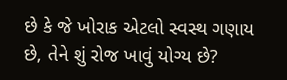છે કે જે ખોરાક એટલો સ્વસ્થ ગણાય છે, તેને શું રોજ ખાવું યોગ્ય છે?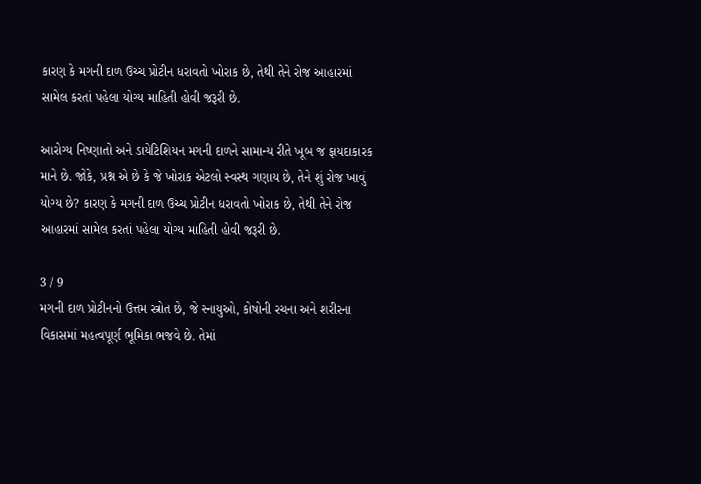કારણ કે મગની દાળ ઉચ્ચ પ્રોટીન ધરાવતો ખોરાક છે, તેથી તેને રોજ આહારમાં સામેલ કરતાં પહેલા યોગ્ય માહિતી હોવી જરૂરી છે.

આરોગ્ય નિષ્ણાતો અને ડાયેટિશિયન મગની દાળને સામાન્ય રીતે ખૂબ જ ફાયદાકારક માને છે. જોકે, પ્રશ્ન એ છે કે જે ખોરાક એટલો સ્વસ્થ ગણાય છે, તેને શું રોજ ખાવું યોગ્ય છે? કારણ કે મગની દાળ ઉચ્ચ પ્રોટીન ધરાવતો ખોરાક છે, તેથી તેને રોજ આહારમાં સામેલ કરતાં પહેલા યોગ્ય માહિતી હોવી જરૂરી છે.

3 / 9
મગની દાળ પ્રોટીનનો ઉત્તમ સ્ત્રોત છે, જે સ્નાયુઓ, કોષોની રચના અને શરીરના વિકાસમાં મહત્વપૂર્ણ ભૂમિકા ભજવે છે. તેમાં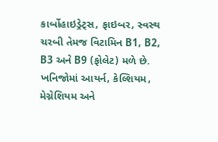કાર્બોહાઇડ્રેટ્સ, ફાઇબર, સ્વસ્થ ચરબી તેમજ વિટામિન B1, B2, B3 અને B9 (ફોલેટ) મળે છે. ખનિજોમાં આયર્ન, કેલ્શિયમ, મેગ્નેશિયમ અને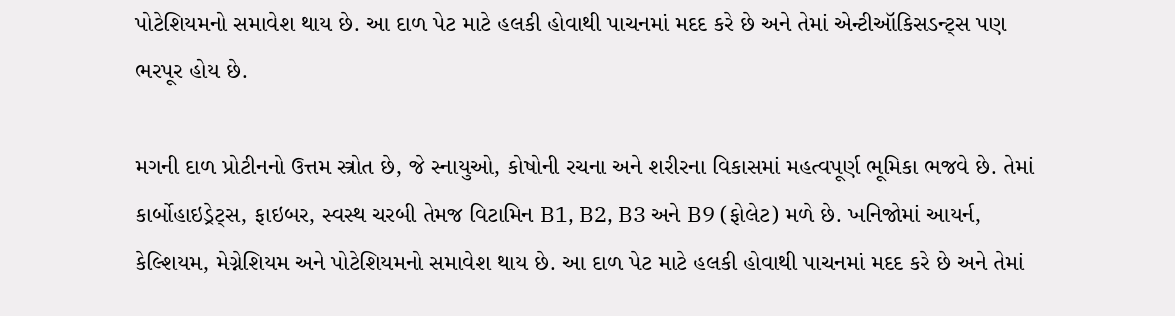પોટેશિયમનો સમાવેશ થાય છે. આ દાળ પેટ માટે હલકી હોવાથી પાચનમાં મદદ કરે છે અને તેમાં એન્ટીઑકિસડન્ટ્સ પણ ભરપૂર હોય છે.

મગની દાળ પ્રોટીનનો ઉત્તમ સ્ત્રોત છે, જે સ્નાયુઓ, કોષોની રચના અને શરીરના વિકાસમાં મહત્વપૂર્ણ ભૂમિકા ભજવે છે. તેમાં કાર્બોહાઇડ્રેટ્સ, ફાઇબર, સ્વસ્થ ચરબી તેમજ વિટામિન B1, B2, B3 અને B9 (ફોલેટ) મળે છે. ખનિજોમાં આયર્ન, કેલ્શિયમ, મેગ્નેશિયમ અને પોટેશિયમનો સમાવેશ થાય છે. આ દાળ પેટ માટે હલકી હોવાથી પાચનમાં મદદ કરે છે અને તેમાં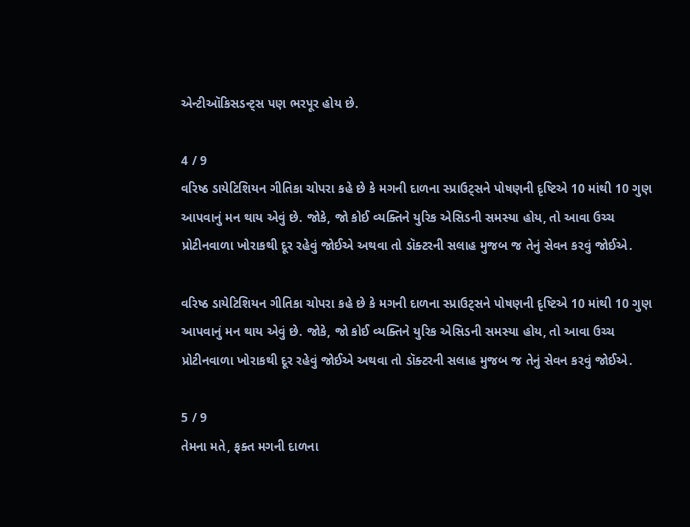એન્ટીઑકિસડન્ટ્સ પણ ભરપૂર હોય છે.

4 / 9
વરિષ્ઠ ડાયેટિશિયન ગીતિકા ચોપરા કહે છે કે મગની દાળના સ્પ્રાઉટ્સને પોષણની દૃષ્ટિએ 10 માંથી 10 ગુણ આપવાનું મન થાય એવું છે. જોકે, જો કોઈ વ્યક્તિને યુરિક એસિડની સમસ્યા હોય, તો આવા ઉચ્ચ પ્રોટીનવાળા ખોરાકથી દૂર રહેવું જોઈએ અથવા તો ડૉક્ટરની સલાહ મુજબ જ તેનું સેવન કરવું જોઈએ.

વરિષ્ઠ ડાયેટિશિયન ગીતિકા ચોપરા કહે છે કે મગની દાળના સ્પ્રાઉટ્સને પોષણની દૃષ્ટિએ 10 માંથી 10 ગુણ આપવાનું મન થાય એવું છે. જોકે, જો કોઈ વ્યક્તિને યુરિક એસિડની સમસ્યા હોય, તો આવા ઉચ્ચ પ્રોટીનવાળા ખોરાકથી દૂર રહેવું જોઈએ અથવા તો ડૉક્ટરની સલાહ મુજબ જ તેનું સેવન કરવું જોઈએ.

5 / 9
તેમના મતે, ફક્ત મગની દાળના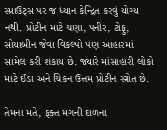સ્પ્રાઉટ્સ પર જ ધ્યાન કેન્દ્રિત કરવું યોગ્ય નથી. પ્રોટીન માટે ચણા, પનીર, ટોફુ, સોયાબીન જેવા વિકલ્પો પણ આહારમાં સામેલ કરી શકાય છે. જ્યારે માંસાહારી લોકો માટે ઈંડા અને ચિકન ઉત્તમ પ્રોટીન સ્ત્રોત છે.

તેમના મતે, ફક્ત મગની દાળના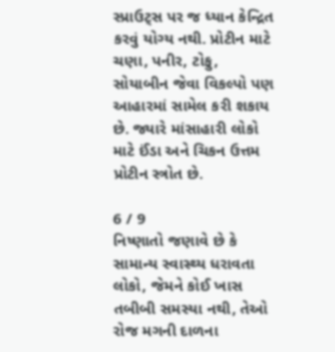સ્પ્રાઉટ્સ પર જ ધ્યાન કેન્દ્રિત કરવું યોગ્ય નથી. પ્રોટીન માટે ચણા, પનીર, ટોફુ, સોયાબીન જેવા વિકલ્પો પણ આહારમાં સામેલ કરી શકાય છે. જ્યારે માંસાહારી લોકો માટે ઈંડા અને ચિકન ઉત્તમ પ્રોટીન સ્ત્રોત છે.

6 / 9
નિષ્ણાતો જણાવે છે કે સામાન્ય સ્વાસ્થ્ય ધરાવતા લોકો, જેમને કોઈ ખાસ તબીબી સમસ્યા નથી, તેઓ રોજ મગની દાળના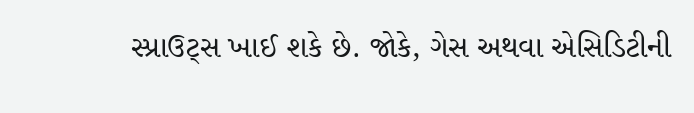સ્પ્રાઉટ્સ ખાઈ શકે છે. જોકે, ગેસ અથવા એસિડિટીની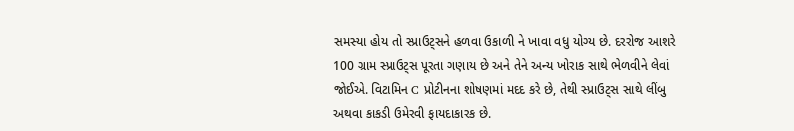સમસ્યા હોય તો સ્પ્રાઉટ્સને હળવા ઉકાળી ને ખાવા વધુ યોગ્ય છે. દરરોજ આશરે 100 ગ્રામ સ્પ્રાઉટ્સ પૂરતા ગણાય છે અને તેને અન્ય ખોરાક સાથે ભેળવીને લેવાં જોઈએ. વિટામિન C પ્રોટીનના શોષણમાં મદદ કરે છે, તેથી સ્પ્રાઉટ્સ સાથે લીંબુ અથવા કાકડી ઉમેરવી ફાયદાકારક છે.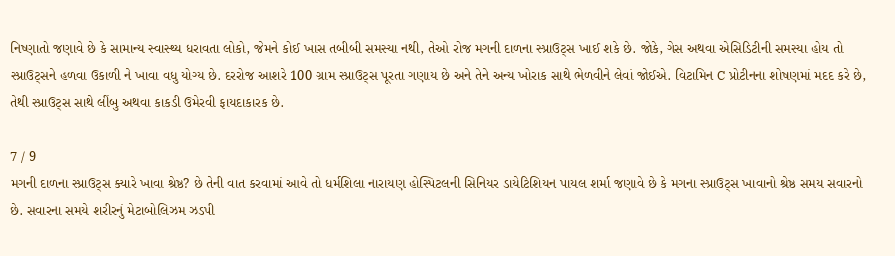નિષ્ણાતો જણાવે છે કે સામાન્ય સ્વાસ્થ્ય ધરાવતા લોકો, જેમને કોઈ ખાસ તબીબી સમસ્યા નથી, તેઓ રોજ મગની દાળના સ્પ્રાઉટ્સ ખાઈ શકે છે. જોકે, ગેસ અથવા એસિડિટીની સમસ્યા હોય તો સ્પ્રાઉટ્સને હળવા ઉકાળી ને ખાવા વધુ યોગ્ય છે. દરરોજ આશરે 100 ગ્રામ સ્પ્રાઉટ્સ પૂરતા ગણાય છે અને તેને અન્ય ખોરાક સાથે ભેળવીને લેવાં જોઈએ. વિટામિન C પ્રોટીનના શોષણમાં મદદ કરે છે, તેથી સ્પ્રાઉટ્સ સાથે લીંબુ અથવા કાકડી ઉમેરવી ફાયદાકારક છે.

7 / 9
મગની દાળના સ્પ્રાઉટ્સ ક્યારે ખાવા શ્રેષ્ઠ? છે તેની વાત કરવામાં આવે તો ધર્મશિલા નારાયણ હોસ્પિટલની સિનિયર ડાયેટિશિયન પાયલ શર્મા જણાવે છે કે મગના સ્પ્રાઉટ્સ ખાવાનો શ્રેષ્ઠ સમય સવારનો છે. સવારના સમયે શરીરનું મેટાબોલિઝમ ઝડપી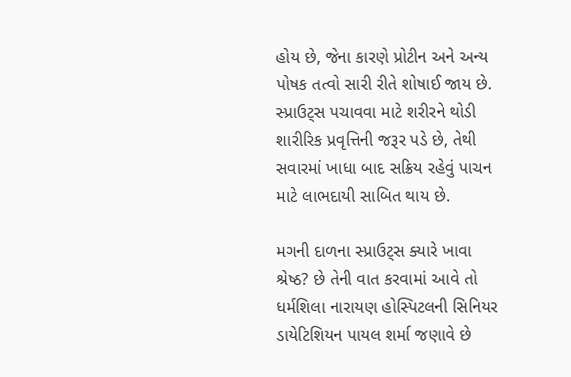હોય છે, જેના કારણે પ્રોટીન અને અન્ય પોષક તત્વો સારી રીતે શોષાઈ જાય છે. સ્પ્રાઉટ્સ પચાવવા માટે શરીરને થોડી શારીરિક પ્રવૃત્તિની જરૂર પડે છે, તેથી સવારમાં ખાધા બાદ સક્રિય રહેવું પાચન માટે લાભદાયી સાબિત થાય છે.

મગની દાળના સ્પ્રાઉટ્સ ક્યારે ખાવા શ્રેષ્ઠ? છે તેની વાત કરવામાં આવે તો ધર્મશિલા નારાયણ હોસ્પિટલની સિનિયર ડાયેટિશિયન પાયલ શર્મા જણાવે છે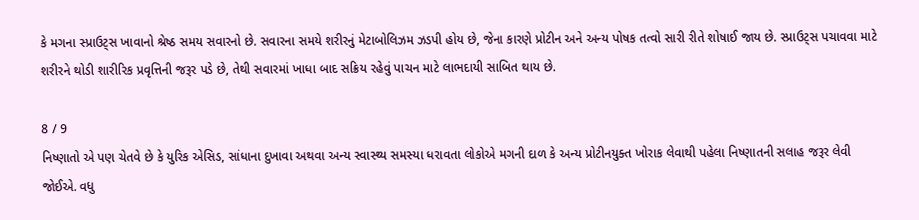કે મગના સ્પ્રાઉટ્સ ખાવાનો શ્રેષ્ઠ સમય સવારનો છે. સવારના સમયે શરીરનું મેટાબોલિઝમ ઝડપી હોય છે, જેના કારણે પ્રોટીન અને અન્ય પોષક તત્વો સારી રીતે શોષાઈ જાય છે. સ્પ્રાઉટ્સ પચાવવા માટે શરીરને થોડી શારીરિક પ્રવૃત્તિની જરૂર પડે છે, તેથી સવારમાં ખાધા બાદ સક્રિય રહેવું પાચન માટે લાભદાયી સાબિત થાય છે.

8 / 9
નિષ્ણાતો એ પણ ચેતવે છે કે યુરિક એસિડ, સાંધાના દુખાવા અથવા અન્ય સ્વાસ્થ્ય સમસ્યા ધરાવતા લોકોએ મગની દાળ કે અન્ય પ્રોટીનયુક્ત ખોરાક લેવાથી પહેલા નિષ્ણાતની સલાહ જરૂર લેવી જોઈએ. વધુ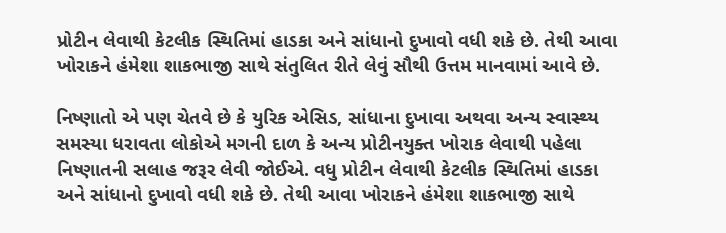પ્રોટીન લેવાથી કેટલીક સ્થિતિમાં હાડકા અને સાંધાનો દુખાવો વધી શકે છે. તેથી આવા ખોરાકને હંમેશા શાકભાજી સાથે સંતુલિત રીતે લેવું સૌથી ઉત્તમ માનવામાં આવે છે.

નિષ્ણાતો એ પણ ચેતવે છે કે યુરિક એસિડ, સાંધાના દુખાવા અથવા અન્ય સ્વાસ્થ્ય સમસ્યા ધરાવતા લોકોએ મગની દાળ કે અન્ય પ્રોટીનયુક્ત ખોરાક લેવાથી પહેલા નિષ્ણાતની સલાહ જરૂર લેવી જોઈએ. વધુ પ્રોટીન લેવાથી કેટલીક સ્થિતિમાં હાડકા અને સાંધાનો દુખાવો વધી શકે છે. તેથી આવા ખોરાકને હંમેશા શાકભાજી સાથે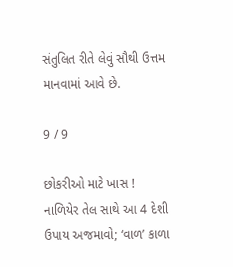સંતુલિત રીતે લેવું સૌથી ઉત્તમ માનવામાં આવે છે.

9 / 9

છોકરીઓ માટે ખાસ ! નાળિયેર તેલ સાથે આ 4 દેશી ઉપાય અજમાવો; ‘વાળ’ કાળા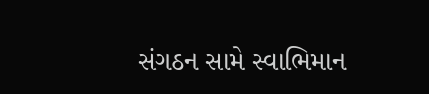સંગઠન સામે સ્વાભિમાન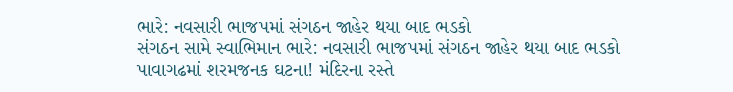ભારે: નવસારી ભાજપમાં સંગઠન જાહેર થયા બાદ ભડકો
સંગઠન સામે સ્વાભિમાન ભારે: નવસારી ભાજપમાં સંગઠન જાહેર થયા બાદ ભડકો
પાવાગઢમાં શરમજનક ઘટના! મંદિરના રસ્તે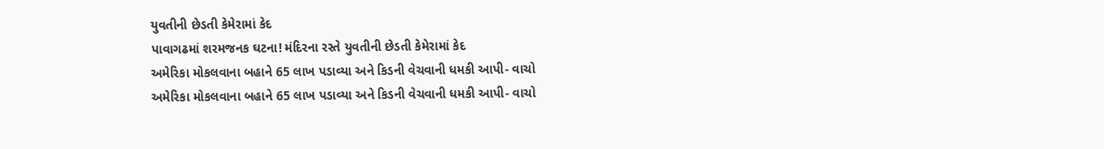યુવતીની છેડતી કેમેરામાં કેદ
પાવાગઢમાં શરમજનક ઘટના! મંદિરના રસ્તે યુવતીની છેડતી કેમેરામાં કેદ
અમેરિકા મોકલવાના બહાને 65 લાખ પડાવ્યા અને કિડની વેચવાની ધમકી આપી- વાચો
અમેરિકા મોકલવાના બહાને 65 લાખ પડાવ્યા અને કિડની વેચવાની ધમકી આપી- વાચો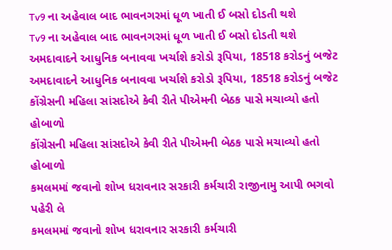Tv9 ના અહેવાલ બાદ ભાવનગરમાં ધૂળ ખાતી ઈ બસો દોડતી થશે
Tv9 ના અહેવાલ બાદ ભાવનગરમાં ધૂળ ખાતી ઈ બસો દોડતી થશે
અમદાવાદને આધુનિક બનાવવા ખર્ચાશે કરોડો રૂપિયા, 18518 કરોડનું બજેટ
અમદાવાદને આધુનિક બનાવવા ખર્ચાશે કરોડો રૂપિયા, 18518 કરોડનું બજેટ
કોંગ્રેસની મહિલા સાંસદોએ કેવી રીતે પીએમની બેઠક પાસે મચાવ્યો હતો હોબાળો
કોંગ્રેસની મહિલા સાંસદોએ કેવી રીતે પીએમની બેઠક પાસે મચાવ્યો હતો હોબાળો
કમલમમાં જવાનો શોખ ધરાવનાર સરકારી કર્મચારી રાજીનામુ આપી ભગવો પહેરી લે
કમલમમાં જવાનો શોખ ધરાવનાર સરકારી કર્મચારી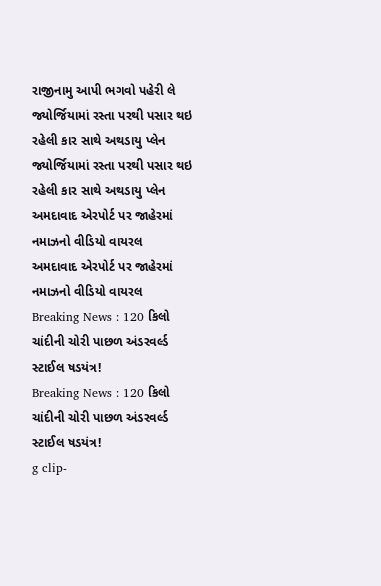રાજીનામુ આપી ભગવો પહેરી લે
જ્યોર્જિયામાં રસ્તા પરથી પસાર થઇ રહેલી કાર સાથે અથડાયુ પ્લેન
જ્યોર્જિયામાં રસ્તા પરથી પસાર થઇ રહેલી કાર સાથે અથડાયુ પ્લેન
અમદાવાદ એરપોર્ટ પર જાહેરમાં નમાઝનો વીડિયો વાયરલ
અમદાવાદ એરપોર્ટ પર જાહેરમાં નમાઝનો વીડિયો વાયરલ
Breaking News : 120 કિલો ચાંદીની ચોરી પાછળ અંડરવર્લ્ડ સ્ટાઈલ ષડયંત્ર!
Breaking News : 120 કિલો ચાંદીની ચોરી પાછળ અંડરવર્લ્ડ સ્ટાઈલ ષડયંત્ર!
g clip-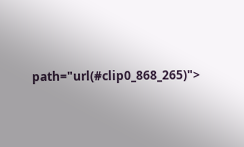path="url(#clip0_868_265)">